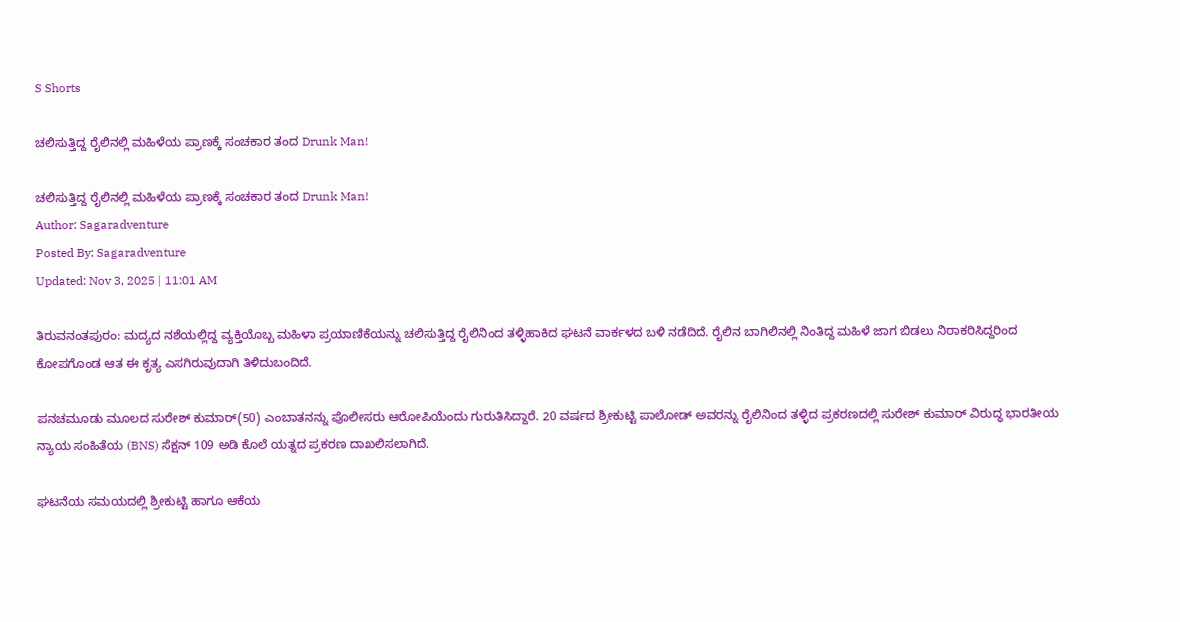S Shorts

ಚಲಿಸುತ್ತಿದ್ದ ರೈಲಿನಲ್ಲಿ ಮಹಿಳೆಯ ಪ್ರಾಣಕ್ಕೆ ಸಂಚಕಾರ ತಂದ Drunk Man!

ಚಲಿಸುತ್ತಿದ್ದ ರೈಲಿನಲ್ಲಿ ಮಹಿಳೆಯ ಪ್ರಾಣಕ್ಕೆ ಸಂಚಕಾರ ತಂದ Drunk Man!
Author: Sagaradventure
Posted By: Sagaradventure
Updated: Nov 3, 2025 | 11:01 AM

ತಿರುವನಂತಪುರಂ: ಮದ್ಯದ ನಶೆಯಲ್ಲಿದ್ದ ವ್ಯಕ್ತಿಯೊಬ್ಬ ಮಹಿಳಾ ಪ್ರಯಾಣಿಕೆಯನ್ನು ಚಲಿಸುತ್ತಿದ್ದ ರೈಲಿನಿಂದ ತಳ್ಳಿಹಾಕಿದ ಘಟನೆ ವಾರ್ಕಳದ ಬಳಿ ನಡೆದಿದೆ. ರೈಲಿನ ಬಾಗಿಲಿನಲ್ಲಿ ನಿಂತಿದ್ದ ಮಹಿಳೆ ಜಾಗ ಬಿಡಲು ನಿರಾಕರಿಸಿದ್ದರಿಂದ ಕೋಪಗೊಂಡ ಆತ ಈ ಕೃತ್ಯ ಎಸಗಿರುವುದಾಗಿ ತಿಳಿದುಬಂದಿದೆ.

ಪನಚಮೂಡು ಮೂಲದ ಸುರೇಶ್ ಕುಮಾರ್(50) ಎಂಬಾತನನ್ನು ಪೊಲೀಸರು ಆರೋಪಿಯೆಂದು ಗುರುತಿಸಿದ್ದಾರೆ. 20 ವರ್ಷದ ಶ್ರೀಕುಟ್ಟಿ ಪಾಲೋಡ್ ಅವರನ್ನು ರೈಲಿನಿಂದ ತಳ್ಳಿದ ಪ್ರಕರಣದಲ್ಲಿ ಸುರೇಶ್ ಕುಮಾರ್ ವಿರುದ್ಧ ಭಾರತೀಯ ನ್ಯಾಯ ಸಂಹಿತೆಯ (BNS) ಸೆಕ್ಷನ್ 109 ಅಡಿ ಕೊಲೆ ಯತ್ನದ ಪ್ರಕರಣ ದಾಖಲಿಸಲಾಗಿದೆ.

ಘಟನೆಯ ಸಮಯದಲ್ಲಿ ಶ್ರೀಕುಟ್ಟಿ ಹಾಗೂ ಆಕೆಯ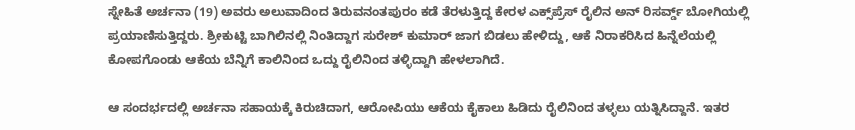ಸ್ನೇಹಿತೆ ಅರ್ಚನಾ (19) ಅವರು ಅಲುವಾದಿಂದ ತಿರುವನಂತಪುರಂ ಕಡೆ ತೆರಳುತ್ತಿದ್ದ ಕೇರಳ ಎಕ್ಸ್‌ಪ್ರೆಸ್ ರೈಲಿನ ಅನ್ ರಿಸರ್ವ್ಡ್ ಬೋಗಿಯಲ್ಲಿ ಪ್ರಯಾಣಿಸುತ್ತಿದ್ದರು. ಶ್ರೀಕುಟ್ಟಿ ಬಾಗಿಲಿನಲ್ಲಿ ನಿಂತಿದ್ದಾಗ ಸುರೇಶ್ ಕುಮಾರ್ ಜಾಗ ಬಿಡಲು ಹೇಳಿದ್ದು, ಆಕೆ ನಿರಾಕರಿಸಿದ ಹಿನ್ನೆಲೆಯಲ್ಲಿ ಕೋಪಗೊಂಡು ಆಕೆಯ ಬೆನ್ನಿಗೆ ಕಾಲಿನಿಂದ ಒದ್ದು ರೈಲಿನಿಂದ ತಳ್ಳಿದ್ದಾಗಿ ಹೇಳಲಾಗಿದೆ.

ಆ ಸಂದರ್ಭದಲ್ಲಿ ಅರ್ಚನಾ ಸಹಾಯಕ್ಕೆ ಕಿರುಚಿದಾಗ, ಆರೋಪಿಯು ಆಕೆಯ ಕೈಕಾಲು ಹಿಡಿದು ರೈಲಿನಿಂದ ತಳ್ಳಲು ಯತ್ನಿಸಿದ್ದಾನೆ. ಇತರ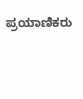ಪ್ರಯಾಣಿಕರು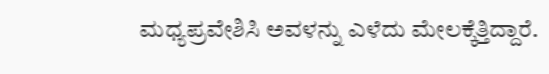ಮಧ್ಯಪ್ರವೇಶಿಸಿ ಅವಳನ್ನು ಎಳೆದು ಮೇಲಕ್ಕೆತ್ತಿದ್ದಾರೆ.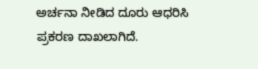ಅರ್ಚನಾ ನೀಡಿದ ದೂರು ಆಧರಿಸಿ ಪ್ರಕರಣ ದಾಖಲಾಗಿದೆ.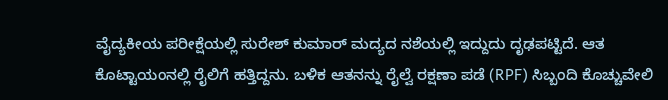ವೈದ್ಯಕೀಯ ಪರೀಕ್ಷೆಯಲ್ಲಿ ಸುರೇಶ್ ಕುಮಾರ್ ಮದ್ಯದ ನಶೆಯಲ್ಲಿ ಇದ್ದುದು ದೃಢಪಟ್ಟಿದೆ. ಆತ ಕೊಟ್ಟಾಯಂನಲ್ಲಿ ರೈಲಿಗೆ ಹತ್ತಿದ್ದನು. ಬಳಿಕ ಆತನನ್ನು ರೈಲ್ವೆ ರಕ್ಷಣಾ ಪಡೆ (RPF) ಸಿಬ್ಬಂದಿ ಕೊಚ್ಚುವೇಲಿ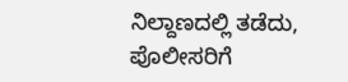ನಿಲ್ದಾಣದಲ್ಲಿ ತಡೆದು, ಪೊಲೀಸರಿಗೆ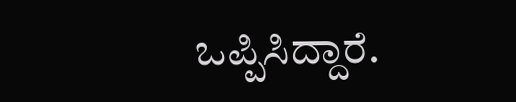ಒಪ್ಪಿಸಿದ್ದಾರೆ.